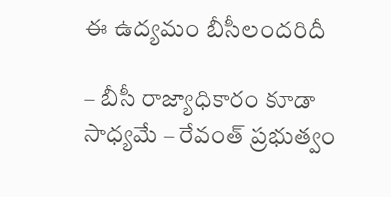ఈ ఉద్యమం బీసీలందరిదీ

– బీసీ రాజ్యాధికారం కూడా సాధ్యమే – రేవంత్ ప్రభుత్వం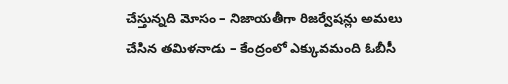చేస్తున్నది మోసం – నిజాయతీగా రిజర్వేషన్లు అమలు చేసిన తమిళనాడు – కేంద్రంలో ఎక్కువమంది ఓబీసీ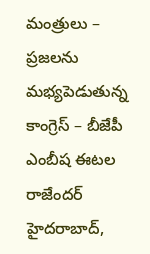మంత్రులు – ప్రజలను మభ్యపెడుతున్న కాంగ్రెస్ – బీజేపీ ఎంబీష ఈటల రాజేందర్ హైదరాబాద్,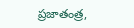ప్రజాతంత్ర,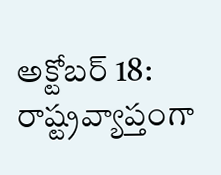అక్టోబర్ 18: రాష్ట్రవ్యాప్తంగా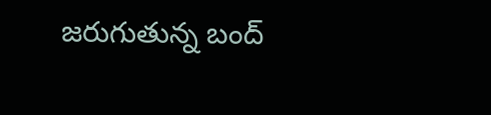జరుగుతున్న బంద్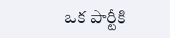ఒక పార్టీకి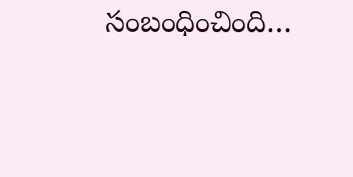సంబంధించింది…